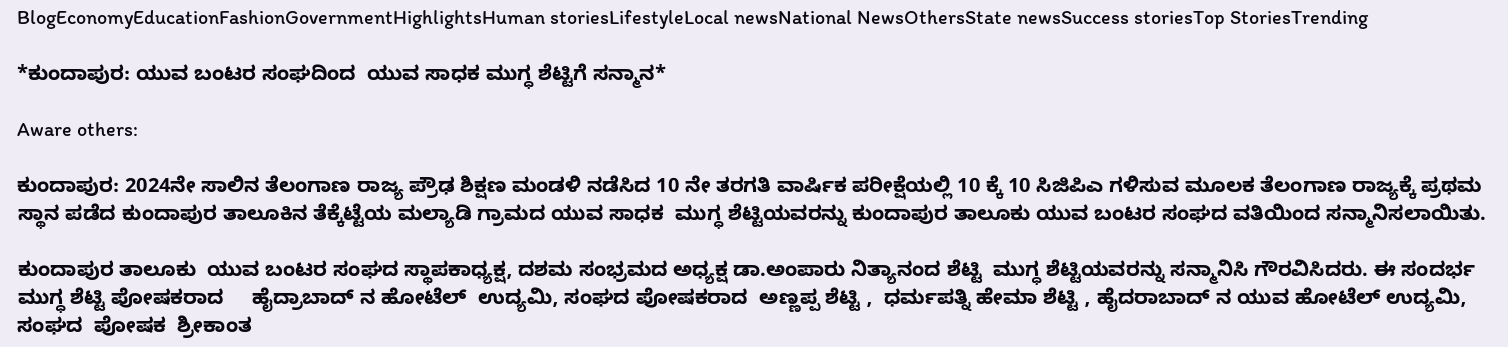BlogEconomyEducationFashionGovernmentHighlightsHuman storiesLifestyleLocal newsNational NewsOthersState newsSuccess storiesTop StoriesTrending

*ಕುಂದಾಪುರ: ಯುವ ಬಂಟರ ಸಂಘದಿಂದ  ಯುವ ಸಾಧಕ ಮುಗ್ಧ ಶೆಟ್ಟಿಗೆ ಸನ್ಮಾನ*

Aware others:

ಕುಂದಾಪುರ: 2024ನೇ ಸಾಲಿನ ತೆಲಂಗಾಣ ರಾಜ್ಯ ಪ್ರೌಢ ಶಿಕ್ಷಣ ಮಂಡಳಿ ನಡೆಸಿದ 10 ನೇ ತರಗತಿ ವಾರ್ಷಿಕ ಪರೀಕ್ಷೆಯಲ್ಲಿ 10 ಕ್ಕೆ 10 ಸಿಜಿಪಿಎ ಗಳಿಸುವ ಮೂಲಕ ತೆಲಂಗಾಣ ರಾಜ್ಯಕ್ಕೆ ಪ್ರಥಮ ಸ್ಥಾನ ಪಡೆದ ಕುಂದಾಪುರ ತಾಲೂಕಿನ ತೆಕ್ಕೆಟ್ಟೆಯ ಮಲ್ಯಾಡಿ ಗ್ರಾಮದ ಯುವ ಸಾಧಕ  ಮುಗ್ಧ ಶೆಟ್ಟಿಯವರನ್ನು ಕುಂದಾಪುರ ತಾಲೂಕು ಯುವ ಬಂಟರ ಸಂಘದ ವತಿಯಿಂದ ಸನ್ಮಾನಿಸಲಾಯಿತು.

ಕುಂದಾಪುರ ತಾಲೂಕು  ಯುವ ಬಂಟರ ಸಂಘದ ಸ್ಥಾಪಕಾಧ್ಯಕ್ಷ, ದಶಮ ಸಂಭ್ರಮದ ಅಧ್ಯಕ್ಷ ಡಾ.ಅಂಪಾರು ನಿತ್ಯಾನಂದ ಶೆಟ್ಟಿ  ಮುಗ್ಧ ಶೆಟ್ಟಿಯವರನ್ನು ಸನ್ಮಾನಿಸಿ ಗೌರವಿಸಿದರು. ಈ ಸಂದರ್ಭ ಮುಗ್ಧ ಶೆಟ್ಟಿ ಪೋಷಕರಾದ     ಹೈದ್ರಾಬಾದ್ ನ ಹೋಟೆಲ್  ಉದ್ಯಮಿ, ಸಂಘದ ಪೋಷಕರಾದ  ಅಣ್ಣಪ್ಪ ಶೆಟ್ಟಿ ,  ಧರ್ಮಪತ್ನಿ ಹೇಮಾ ಶೆಟ್ಟಿ , ಹೈದರಾಬಾದ್ ನ ಯುವ ಹೋಟೆಲ್ ಉದ್ಯಮಿ, ಸಂಘದ  ಪೋಷಕ  ಶ್ರೀಕಾಂತ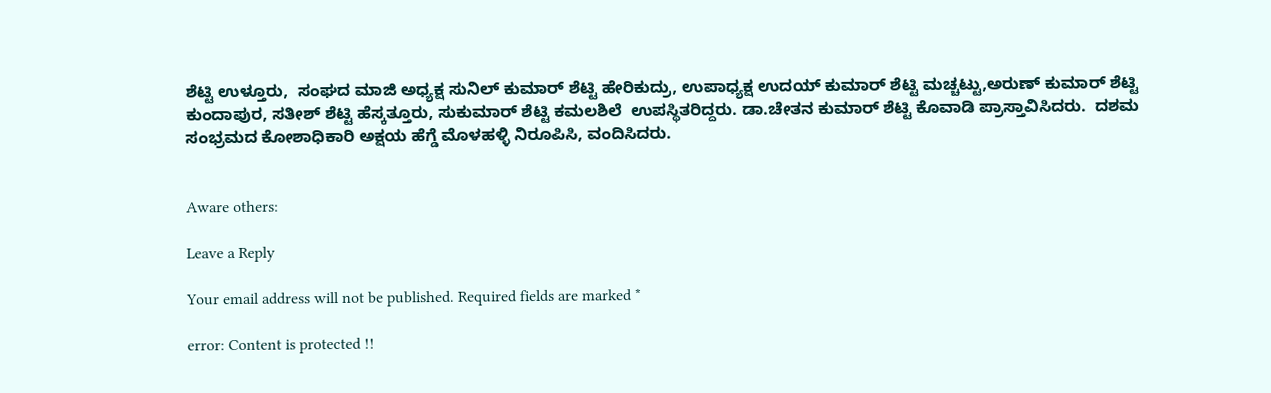ಶೆಟ್ಟಿ ಉಳ್ತೂರು,  ಸಂಘದ ಮಾಜಿ ಅಧ್ಯಕ್ಷ ಸುನಿಲ್ ಕುಮಾರ್ ಶೆಟ್ಟಿ ಹೇರಿಕುದ್ರು, ಉಪಾಧ್ಯಕ್ಷ ಉದಯ್ ಕುಮಾರ್ ಶೆಟ್ಟಿ ಮಚ್ಚಟ್ಟು,ಅರುಣ್ ಕುಮಾರ್ ಶೆಟ್ಟಿ ಕುಂದಾಪುರ, ಸತೀಶ್ ಶೆಟ್ಟಿ ಹೆಸ್ಕತ್ತೂರು, ಸುಕುಮಾರ್ ಶೆಟ್ಟಿ ಕಮಲಶಿಲೆ  ಉಪಸ್ಥಿತರಿದ್ದರು. ಡಾ.ಚೇತನ ಕುಮಾರ್ ಶೆಟ್ಟಿ ಕೊವಾಡಿ ಪ್ರಾಸ್ತಾವಿಸಿದರು.  ದಶಮ ಸಂಭ್ರಮದ ಕೋಶಾಧಿಕಾರಿ ಅಕ್ಷಯ ಹೆಗ್ಡೆ ಮೊಳಹಳ್ಳಿ ನಿರೂಪಿಸಿ, ವಂದಿಸಿದರು.


Aware others:

Leave a Reply

Your email address will not be published. Required fields are marked *

error: Content is protected !!